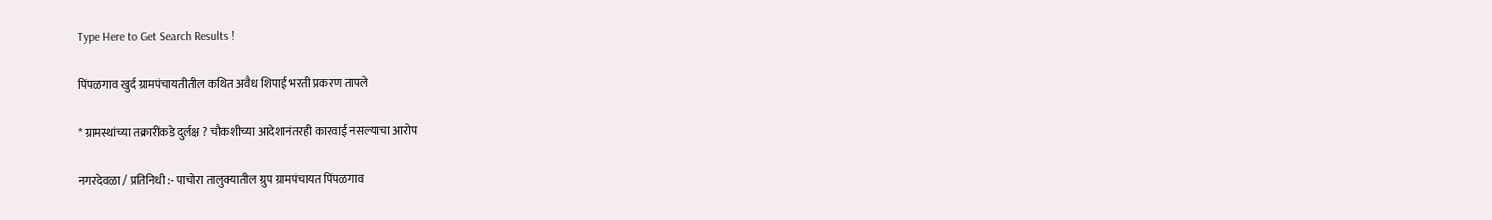Type Here to Get Search Results !

पिंपळगाव खुर्द ग्रामपंचायतीतील कथित अवैध शिपाई भरती प्रकरण तापले

* ग्रामस्थांच्या तक्रारींकडे दुर्लक्ष ? चौकशीच्या आदेशानंतरही कारवाई नसल्याचा आरोप

नगरदेवळा / प्रतिनिधी :- पाचोरा तालुक्यातील ग्रुप ग्रामपंचायत पिंपळगाव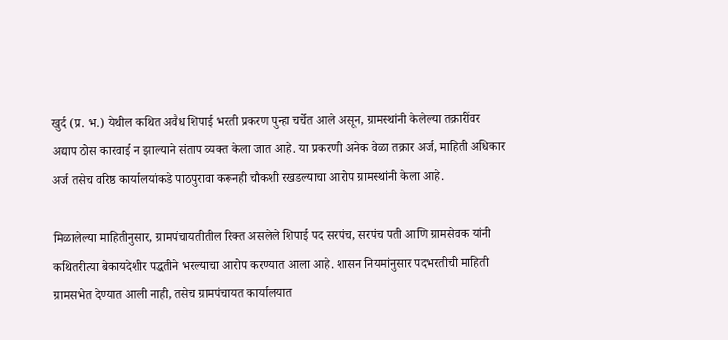खुर्द (प्र. भ.) येथील कथित अवैध शिपाई भरती प्रकरण पुन्हा चर्चेत आले असून, ग्रामस्थांनी केलेल्या तक्रारींवर अद्याप ठोस कारवाई न झाल्याने संताप व्यक्त केला जात आहे. या प्रकरणी अनेक वेळा तक्रार अर्ज, माहिती अधिकार अर्ज तसेच वरिष्ठ कार्यालयांकडे पाठपुरावा करूनही चौकशी रखडल्याचा आरोप ग्रामस्थांनी केला आहे.

मिळालेल्या माहितीनुसार, ग्रामपंचायतीतील रिक्त असलेले शिपाई पद सरपंच, सरपंच पती आणि ग्रामसेवक यांनी कथितरीत्या बेकायदेशीर पद्धतीने भरल्याचा आरोप करण्यात आला आहे. शासन नियमांनुसार पदभरतीची माहिती ग्रामसभेत देण्यात आली नाही, तसेच ग्रामपंचायत कार्यालयात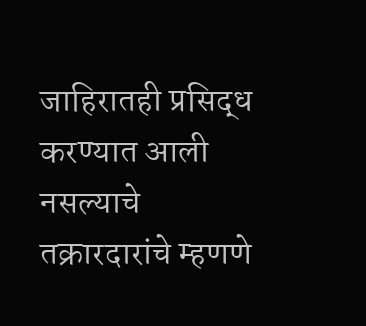जाहिरातही प्रसिद्ध करण्यात आली नसल्याचे तक्रारदारांचे म्हणणे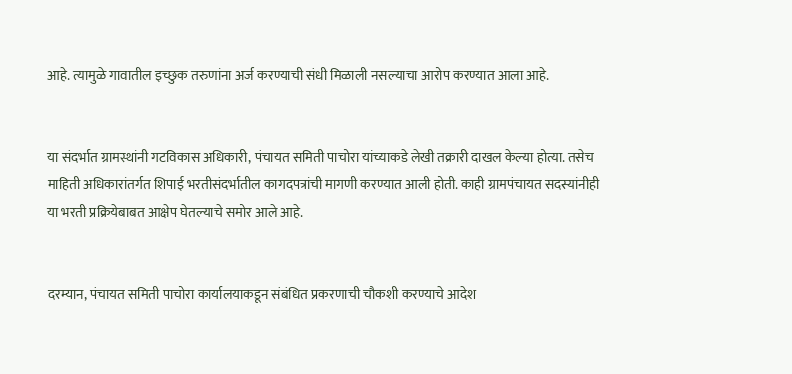आहे. त्यामुळे गावातील इच्छुक तरुणांना अर्ज करण्याची संधी मिळाली नसल्याचा आरोप करण्यात आला आहे.


या संदर्भात ग्रामस्थांनी गटविकास अधिकारी, पंचायत समिती पाचोरा यांच्याकडे लेखी तक्रारी दाखल केल्या होत्या. तसेच माहिती अधिकारांतर्गत शिपाई भरतीसंदर्भातील कागदपत्रांची मागणी करण्यात आली होती. काही ग्रामपंचायत सदस्यांनीही या भरती प्रक्रियेबाबत आक्षेप घेतल्याचे समोर आले आहे.


दरम्यान, पंचायत समिती पाचोरा कार्यालयाकडून संबंधित प्रकरणाची चौकशी करण्याचे आदेश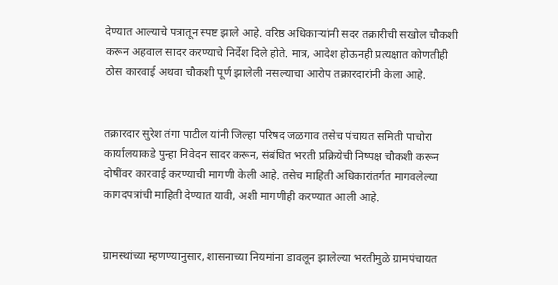देण्यात आल्याचे पत्रातून स्पष्ट झाले आहे. वरिष्ठ अधिकाऱ्यांनी सदर तक्रारीची सखोल चौकशी करून अहवाल सादर करण्याचे निर्देश दिले होते. मात्र, आदेश होऊनही प्रत्यक्षात कोणतीही ठोस कारवाई अथवा चौकशी पूर्ण झालेली नसल्याचा आरोप तक्रारदारांनी केला आहे.


तक्रारदार सुरेश तंगा पाटील यांनी जिल्हा परिषद जळगाव तसेच पंचायत समिती पाचोरा कार्यालयाकडे पुन्हा निवेदन सादर करून, संबंधित भरती प्रक्रियेची निष्पक्ष चौकशी करून दोषींवर कारवाई करण्याची मागणी केली आहे. तसेच माहिती अधिकारांतर्गत मागवलेल्या कागदपत्रांची माहिती देण्यात यावी, अशी मागणीही करण्यात आली आहे.


ग्रामस्थांच्या म्हणण्यानुसार, शासनाच्या नियमांना डावलून झालेल्या भरतीमुळे ग्रामपंचायत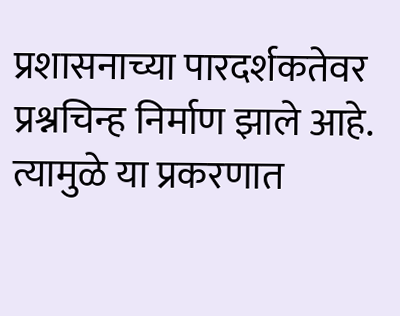प्रशासनाच्या पारदर्शकतेवर प्रश्नचिन्ह निर्माण झाले आहे. त्यामुळे या प्रकरणात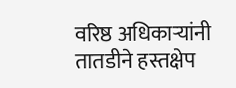वरिष्ठ अधिकाऱ्यांनी तातडीने हस्तक्षेप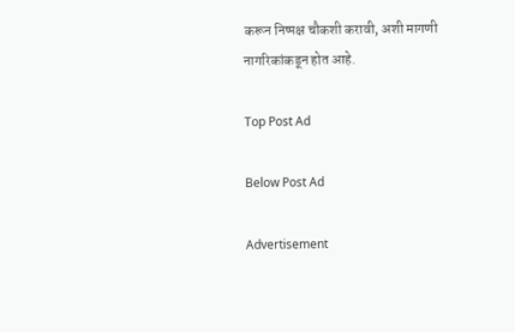करून निष्पक्ष चौकशी करावी, अशी मागणी नागरिकांकडून होत आहे.

Top Post Ad

Below Post Ad

Advertisement